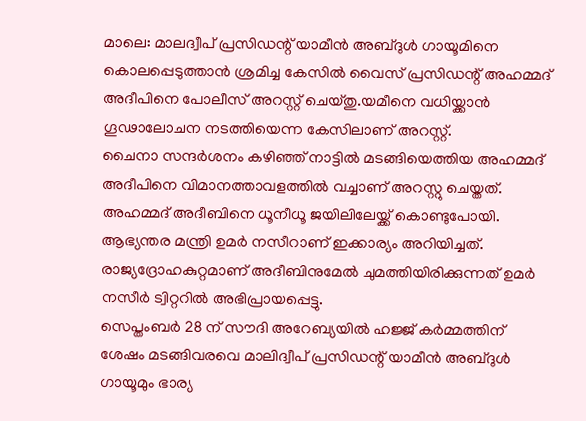മാലെ: മാലദ്വീപ് പ്രസിഡന്റ് യാമീൻ അബ്ദുൾ ഗായൂമിനെ കൊലപ്പെടുത്താൻ ശ്രമിച്ച കേസിൽ വൈസ് പ്രസിഡന്റ് അഹമ്മദ് അദീപിനെ പോലീസ് അറസ്റ്റ് ചെയ്തു.യമീനെ വധിയ്ക്കാൻ ഗൂഢാലോചന നടത്തിയെന്ന കേസിലാണ് അറസ്റ്റ്.
ചൈനാ സന്ദർശനം കഴിഞ്ഞ് നാട്ടിൽ മടങ്ങിയെത്തിയ അഹമ്മദ് അദീപിനെ വിമാനത്താവളത്തിൽ വച്ചാണ് അറസ്റ്റു ചെയ്തത്. അഹമ്മദ് അദീബിനെ ധൂനീധൂ ജയിലിലേയ്ക്ക് കൊണ്ടുപോയി. ആഭ്യന്തര മന്ത്രി ഉമർ നസീറാണ് ഇക്കാര്യം അറിയിച്ചത്. രാജ്യദ്രോഹകുറ്റമാണ് അദീബിനുമേൽ ചുമത്തിയിരിക്കുന്നത് ഉമർ നസീർ ട്വിറ്ററിൽ അഭിപ്രായപ്പെട്ടു.
സെപ്തംബർ 28 ന് സൗദി അറേബ്യയിൽ ഹജ്ജ് കർമ്മത്തിന് ശേഷം മടങ്ങിവരവെ മാലിദ്വീപ് പ്രസിഡന്റ് യാമീൻ അബ്ദുൾ ഗായൂമും ഭാര്യ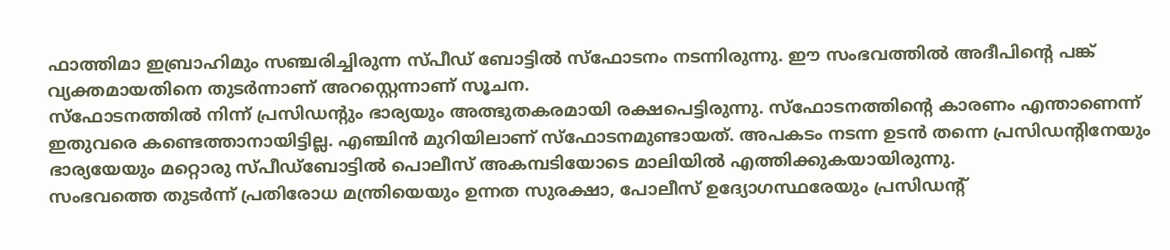ഫാത്തിമാ ഇബ്രാഹിമും സഞ്ചരിച്ചിരുന്ന സ്പീഡ് ബോട്ടിൽ സ്ഫോടനം നടന്നിരുന്നു. ഈ സംഭവത്തിൽ അദീപിന്റെ പങ്ക് വ്യക്തമായതിനെ തുടർന്നാണ് അറസ്റ്റെന്നാണ് സൂചന.
സ്ഫോടനത്തിൽ നിന്ന് പ്രസിഡന്റും ഭാര്യയും അത്ഭുതകരമായി രക്ഷപെട്ടിരുന്നു. സ്ഫോടനത്തിന്റെ കാരണം എന്താണെന്ന് ഇതുവരെ കണ്ടെത്താനായിട്ടില്ല. എഞ്ചിൻ മുറിയിലാണ് സ്ഫോടനമുണ്ടായത്. അപകടം നടന്ന ഉടൻ തന്നെ പ്രസിഡന്റിനേയും ഭാര്യയേയും മറ്റൊരു സ്പീഡ്ബോട്ടിൽ പൊലീസ് അകമ്പടിയോടെ മാലിയിൽ എത്തിക്കുകയായിരുന്നു.
സംഭവത്തെ തുടർന്ന് പ്രതിരോധ മന്ത്രിയെയും ഉന്നത സുരക്ഷാ, പോലീസ് ഉദ്യോഗസ്ഥരേയും പ്രസിഡന്റ്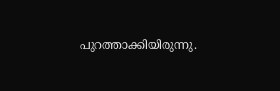പുറത്താക്കിയിരുന്നു.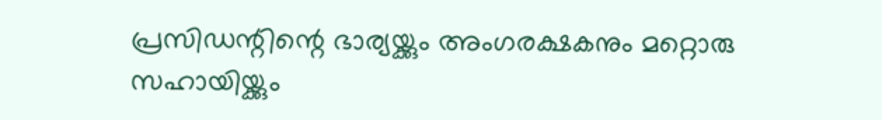പ്രസിഡന്റിന്റെ ഭാര്യയ്ക്കും അംഗരക്ഷകനും മറ്റൊരു സഹായിയ്ക്കും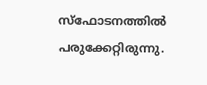സ്ഫോടനത്തിൽ പരുക്കേറ്റിരുന്നു.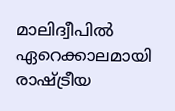മാലിദ്വീപിൽ ഏറെക്കാലമായി രാഷ്ട്രീയ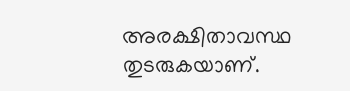അരക്ഷിതാവസ്ഥ തുടരുകയാണ്.